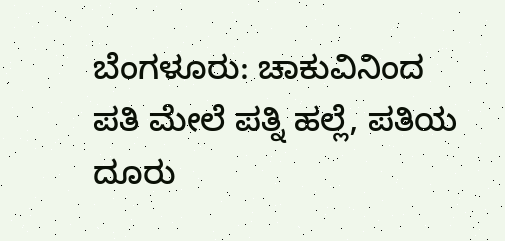ಬೆಂಗಳೂರು: ಚಾಕುವಿನಿಂದ ಪತಿ ಮೇಲೆ ಪತ್ನಿ ಹಲ್ಲೆ, ಪತಿಯ ದೂರು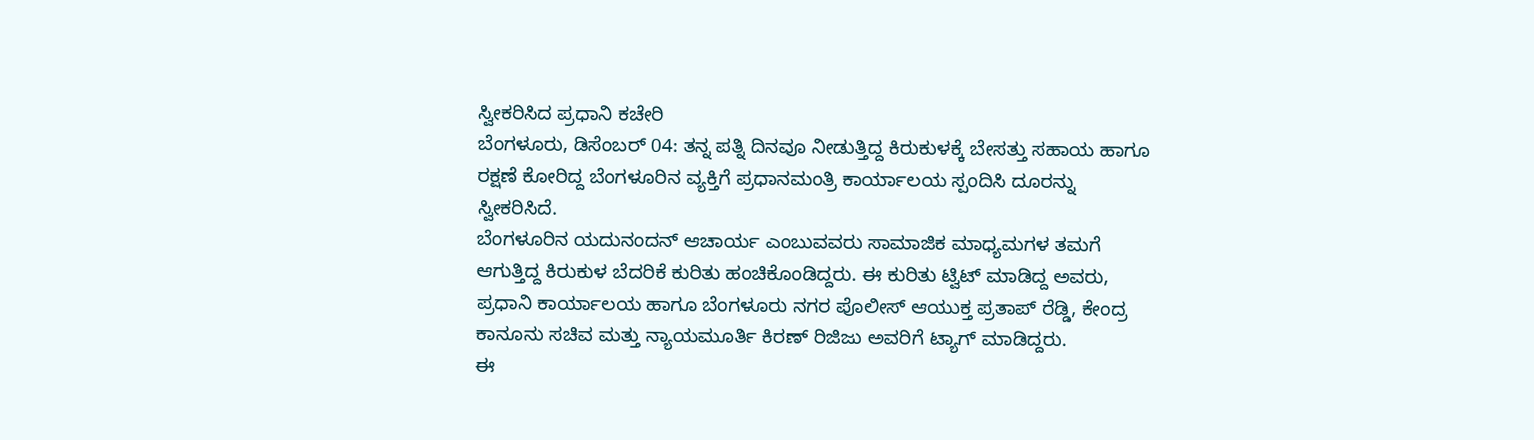ಸ್ವೀಕರಿಸಿದ ಪ್ರಧಾನಿ ಕಚೇರಿ
ಬೆಂಗಳೂರು, ಡಿಸೆಂಬರ್ 04: ತನ್ನ ಪತ್ನಿ ದಿನವೂ ನೀಡುತ್ತಿದ್ದ ಕಿರುಕುಳಕ್ಕೆ ಬೇಸತ್ತು ಸಹಾಯ ಹಾಗೂ ರಕ್ಷಣೆ ಕೋರಿದ್ದ ಬೆಂಗಳೂರಿನ ವ್ಯಕ್ತಿಗೆ ಪ್ರಧಾನಮಂತ್ರಿ ಕಾರ್ಯಾಲಯ ಸ್ಪಂದಿಸಿ ದೂರನ್ನು ಸ್ವೀಕರಿಸಿದೆ.
ಬೆಂಗಳೂರಿನ ಯದುನಂದನ್ ಆಚಾರ್ಯ ಎಂಬುವವರು ಸಾಮಾಜಿಕ ಮಾಧ್ಯಮಗಳ ತಮಗೆ ಆಗುತ್ತಿದ್ದ ಕಿರುಕುಳ ಬೆದರಿಕೆ ಕುರಿತು ಹಂಚಿಕೊಂಡಿದ್ದರು. ಈ ಕುರಿತು ಟ್ವಿಟ್ ಮಾಡಿದ್ದ ಅವರು, ಪ್ರಧಾನಿ ಕಾರ್ಯಾಲಯ ಹಾಗೂ ಬೆಂಗಳೂರು ನಗರ ಪೊಲೀಸ್ ಆಯುಕ್ತ ಪ್ರತಾಪ್ ರೆಡ್ಡಿ, ಕೇಂದ್ರ ಕಾನೂನು ಸಚಿವ ಮತ್ತು ನ್ಯಾಯಮೂರ್ತಿ ಕಿರಣ್ ರಿಜಿಜು ಅವರಿಗೆ ಟ್ಯಾಗ್ ಮಾಡಿದ್ದರು.
ಈ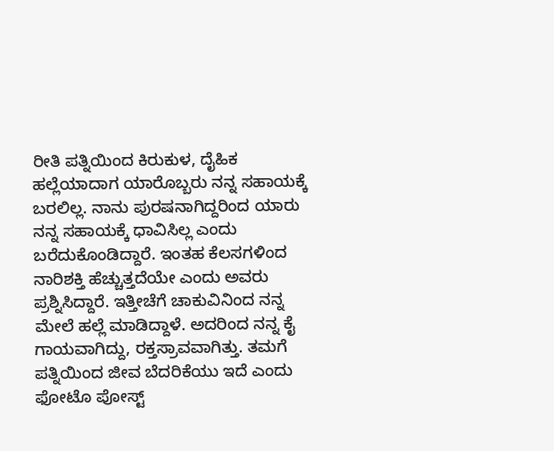ರೀತಿ ಪತ್ನಿಯಿಂದ ಕಿರುಕುಳ, ದೈಹಿಕ ಹಲ್ಲೆಯಾದಾಗ ಯಾರೊಬ್ಬರು ನನ್ನ ಸಹಾಯಕ್ಕೆ ಬರಲಿಲ್ಲ. ನಾನು ಪುರಷನಾಗಿದ್ದರಿಂದ ಯಾರು ನನ್ನ ಸಹಾಯಕ್ಕೆ ಧಾವಿಸಿಲ್ಲ ಎಂದು ಬರೆದುಕೊಂಡಿದ್ದಾರೆ. ಇಂತಹ ಕೆಲಸಗಳಿಂದ ನಾರಿಶಕ್ತಿ ಹೆಚ್ಚುತ್ತದೆಯೇ ಎಂದು ಅವರು ಪ್ರಶ್ನಿಸಿದ್ದಾರೆ. ಇತ್ತೀಚೆಗೆ ಚಾಕುವಿನಿಂದ ನನ್ನ ಮೇಲೆ ಹಲ್ಲೆ ಮಾಡಿದ್ದಾಳೆ. ಅದರಿಂದ ನನ್ನ ಕೈ ಗಾಯವಾಗಿದ್ದು, ರಕ್ತಸ್ರಾವವಾಗಿತ್ತು. ತಮಗೆ ಪತ್ನಿಯಿಂದ ಜೀವ ಬೆದರಿಕೆಯು ಇದೆ ಎಂದು ಫೋಟೊ ಪೋಸ್ಟ್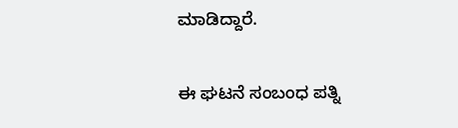ಮಾಡಿದ್ದಾರೆ.

ಈ ಘಟನೆ ಸಂಬಂಧ ಪತ್ನಿ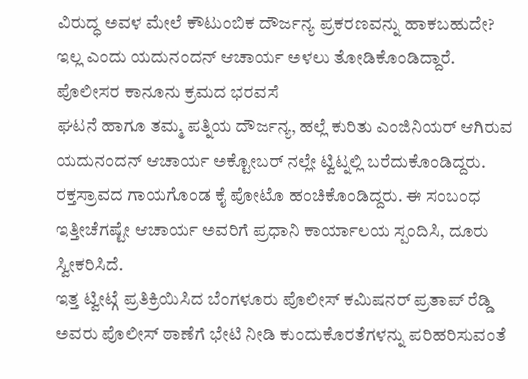ವಿರುದ್ಧ ಅವಳ ಮೇಲೆ ಕೌಟುಂಬಿಕ ದೌರ್ಜನ್ಯ ಪ್ರಕರಣವನ್ನು ಹಾಕಬಹುದೇ? ಇಲ್ಲ ಎಂದು ಯದುನಂದನ್ ಆಚಾರ್ಯ ಅಳಲು ತೋಡಿಕೊಂಡಿದ್ದಾರೆ.
ಪೊಲೀಸರ ಕಾನೂನು ಕ್ರಮದ ಭರವಸೆ
ಘಟನೆ ಹಾಗೂ ತಮ್ಮ ಪತ್ನಿಯ ದೌರ್ಜನ್ಯ, ಹಲ್ಲೆ ಕುರಿತು ಎಂಜಿನಿಯರ್ ಆಗಿರುವ ಯದುನಂದನ್ ಆಚಾರ್ಯ ಅಕ್ಟೋಬರ್ ನಲ್ಲೇ ಟ್ವಿಟ್ನಲ್ಲಿ ಬರೆದುಕೊಂಡಿದ್ದರು. ರಕ್ತಸ್ರಾವದ ಗಾಯಗೊಂಡ ಕೈ ಪೋಟೊ ಹಂಚಿಕೊಂಡಿದ್ದರು. ಈ ಸಂಬಂಧ ಇತ್ತೀಚೆಗಷ್ಟೇ ಆಚಾರ್ಯ ಅವರಿಗೆ ಪ್ರಧಾನಿ ಕಾರ್ಯಾಲಯ ಸ್ಪಂದಿಸಿ, ದೂರು ಸ್ವೀಕರಿಸಿದೆ.
ಇತ್ತ ಟ್ವೀಟ್ಗೆ ಪ್ರತಿಕ್ರಿಯಿಸಿದ ಬೆಂಗಳೂರು ಪೊಲೀಸ್ ಕಮಿಷನರ್ ಪ್ರತಾಪ್ ರೆಡ್ಡಿ ಅವರು ಪೊಲೀಸ್ ಠಾಣೆಗೆ ಭೇಟಿ ನೀಡಿ ಕುಂದುಕೊರತೆಗಳನ್ನು ಪರಿಹರಿಸುವಂತೆ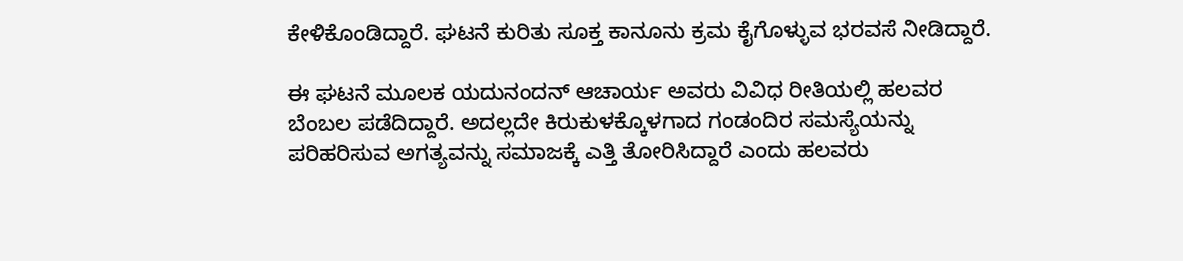ಕೇಳಿಕೊಂಡಿದ್ದಾರೆ. ಘಟನೆ ಕುರಿತು ಸೂಕ್ತ ಕಾನೂನು ಕ್ರಮ ಕೈಗೊಳ್ಳುವ ಭರವಸೆ ನೀಡಿದ್ದಾರೆ.

ಈ ಘಟನೆ ಮೂಲಕ ಯದುನಂದನ್ ಆಚಾರ್ಯ ಅವರು ವಿವಿಧ ರೀತಿಯಲ್ಲಿ ಹಲವರ ಬೆಂಬಲ ಪಡೆದಿದ್ದಾರೆ. ಅದಲ್ಲದೇ ಕಿರುಕುಳಕ್ಕೊಳಗಾದ ಗಂಡಂದಿರ ಸಮಸ್ಯೆಯನ್ನು ಪರಿಹರಿಸುವ ಅಗತ್ಯವನ್ನು ಸಮಾಜಕ್ಕೆ ಎತ್ತಿ ತೋರಿಸಿದ್ದಾರೆ ಎಂದು ಹಲವರು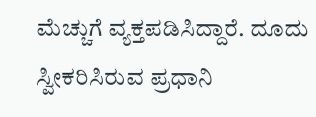ಮೆಚ್ಚುಗೆ ವ್ಯಕ್ತಪಡಿಸಿದ್ದಾರೆ. ದೂದು ಸ್ವೀಕರಿಸಿರುವ ಪ್ರಧಾನಿ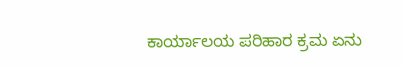ಕಾರ್ಯಾಲಯ ಪರಿಹಾರ ಕ್ರಮ ಏನು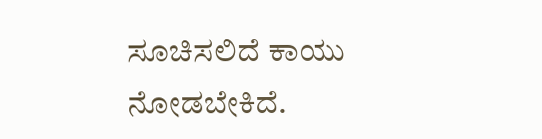ಸೂಚಿಸಲಿದೆ ಕಾಯು ನೋಡಬೇಕಿದೆ.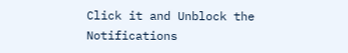Click it and Unblock the Notifications